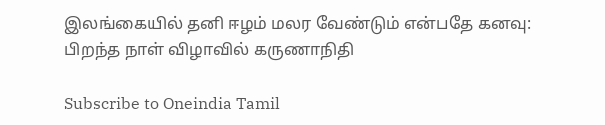இலங்கையில் தனி ஈழம் மலர வேண்டும் என்பதே கனவு: பிறந்த நாள் விழாவில் கருணாநிதி

Subscribe to Oneindia Tamil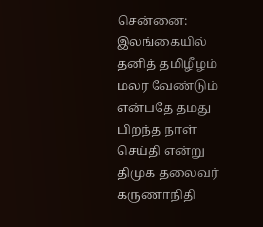சென்னை: இலங்கையில் தனித் தமிழீழம் மலர வேண்டும் என்பதே தமது பிறந்த நாள் செய்தி என்று திமுக தலைவர் கருணாநிதி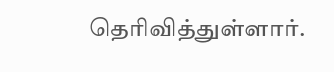தெரிவித்துள்ளார்.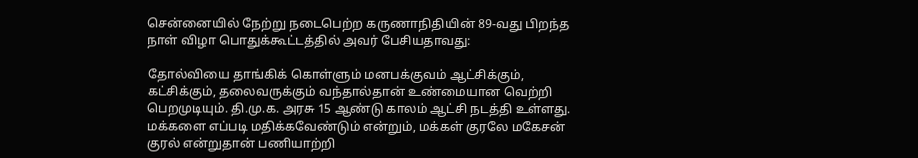சென்னையில் நேற்று நடைபெற்ற கருணாநிதியின் 89-வது பிறந்த நாள் விழா பொதுக்கூட்டத்தில் அவர் பேசியதாவது:

தோல்வியை தாங்கிக் கொள்ளும் மனபக்குவம் ஆட்சிக்கும், கட்சிக்கும், தலைவருக்கும் வந்தால்தான் உண்மையான வெற்றி பெறமுடியும். தி.மு.க. அரசு 15 ஆண்டு காலம் ஆட்சி நடத்தி உள்ளது. மக்களை எப்படி மதிக்கவேண்டும் என்றும், மக்கள் குரலே மகேசன் குரல் என்றுதான் பணியாற்றி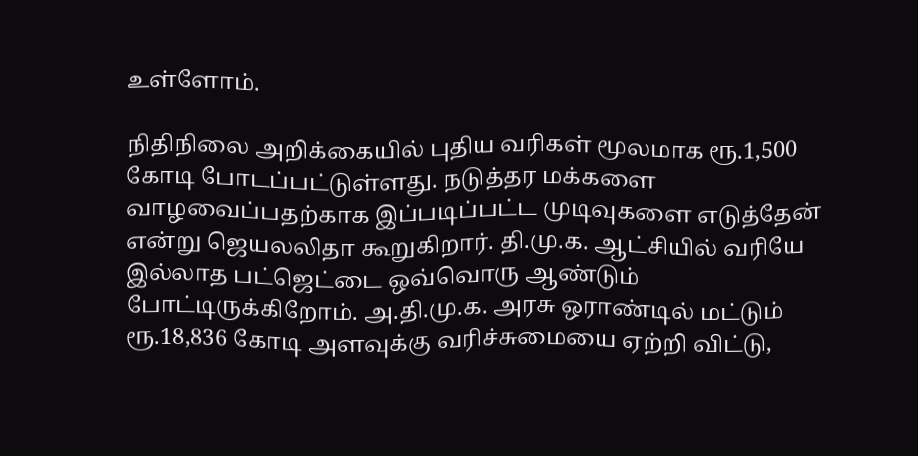உள்ளோம்.

நிதிநிலை அறிக்கையில் புதிய வரிகள் மூலமாக ரூ.1,500 கோடி போடப்பட்டுள்ளது. நடுத்தர மக்களை வாழவைப்பதற்காக இப்படிப்பட்ட முடிவுகளை எடுத்தேன் என்று ஜெயலலிதா கூறுகிறார். தி.மு.க. ஆட்சியில் வரியே இல்லாத பட்ஜெட்டை ஒவ்வொரு ஆண்டும் போட்டிருக்கிறோம். அ.தி.மு.க. அரசு ஒராண்டில் மட்டும் ரூ.18,836 கோடி அளவுக்கு வரிச்சுமையை ஏற்றி விட்டு,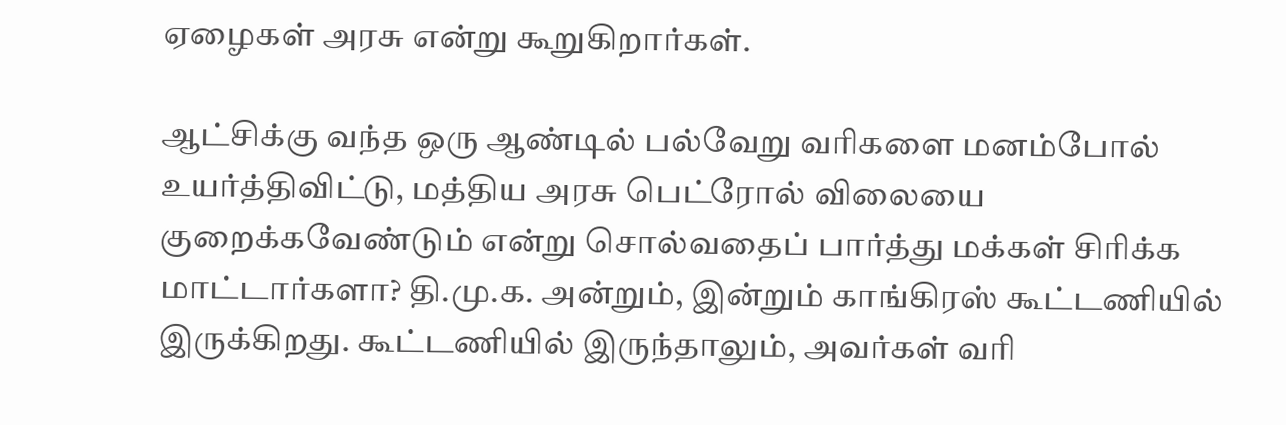ஏழைகள் அரசு என்று கூறுகிறார்கள்.

ஆட்சிக்கு வந்த ஒரு ஆண்டில் பல்வேறு வரிகளை மனம்போல் உயர்த்திவிட்டு, மத்திய அரசு பெட்ரோல் விலையை குறைக்கவேண்டும் என்று சொல்வதைப் பார்த்து மக்கள் சிரிக்க மாட்டார்களா? தி.மு.க. அன்றும், இன்றும் காங்கிரஸ் கூட்டணியில் இருக்கிறது. கூட்டணியில் இருந்தாலும், அவர்கள் வரி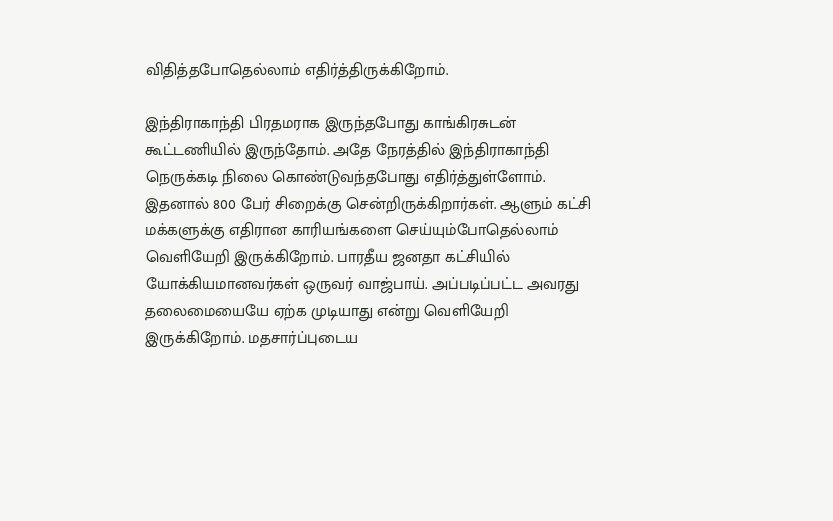விதித்தபோதெல்லாம் எதிர்த்திருக்கிறோம்.

இந்திராகாந்தி பிரதமராக இருந்தபோது காங்கிரசுடன் கூட்டணியில் இருந்தோம். அதே நேரத்தில் இந்திராகாந்தி நெருக்கடி நிலை கொண்டுவந்தபோது எதிர்த்துள்ளோம். இதனால் 800 பேர் சிறைக்கு சென்றிருக்கிறார்கள். ஆளும் கட்சி மக்களுக்கு எதிரான காரியங்களை செய்யும்போதெல்லாம் வெளியேறி இருக்கிறோம். பாரதீய ஜனதா கட்சியில் யோக்கியமானவர்கள் ஒருவர் வாஜ்பாய். அப்படிப்பட்ட அவரது தலைமையையே ஏற்க முடியாது என்று வெளியேறி இருக்கிறோம். மதசார்ப்புடைய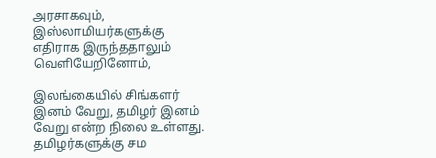அரசாகவும், இஸ்லாமியர்களுக்கு எதிராக இருந்ததாலும் வெளியேறினோம்,

இலங்கையில் சிங்களர் இனம் வேறு, தமிழர் இனம் வேறு என்ற நிலை உள்ளது. தமிழர்களுக்கு சம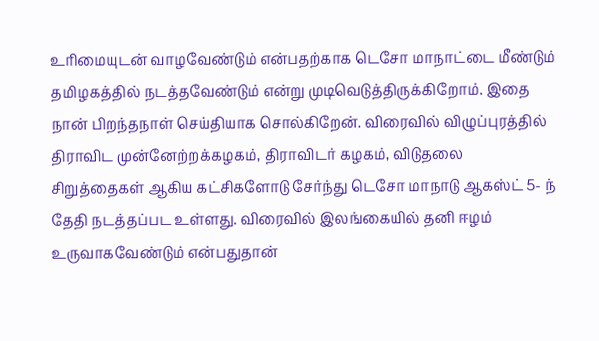உரிமையுடன் வாழவேண்டும் என்பதற்காக டெசோ மாநாட்டை மீண்டும் தமிழகத்தில் நடத்தவேண்டும் என்று முடிவெடுத்திருக்கிறோம். இதை நான் பிறந்தநாள் செய்தியாக சொல்கிறேன். விரைவில் விழுப்புரத்தில் திராவிட முன்னேற்றக்கழகம், திராவிடர் கழகம், விடுதலை சிறுத்தைகள் ஆகிய கட்சிகளோடு சேர்ந்து டெசோ மாநாடு ஆகஸ்ட் 5- ந் தேதி நடத்தப்பட உள்ளது. விரைவில் இலங்கையில் தனி ஈழம் உருவாகவேண்டும் என்பதுதான்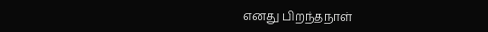எனது பிறந்தநாள்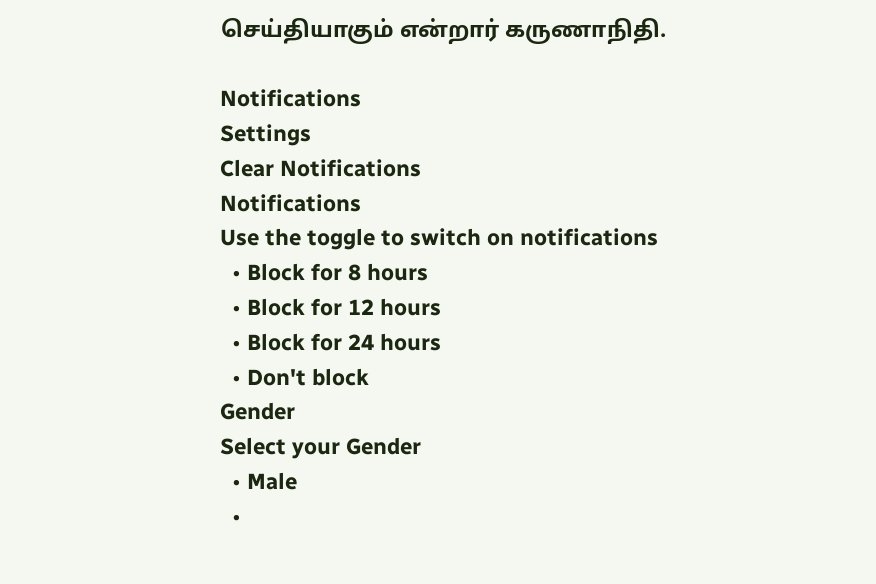செய்தியாகும் என்றார் கருணாநிதி.

Notifications
Settings
Clear Notifications
Notifications
Use the toggle to switch on notifications
  • Block for 8 hours
  • Block for 12 hours
  • Block for 24 hours
  • Don't block
Gender
Select your Gender
  • Male
  •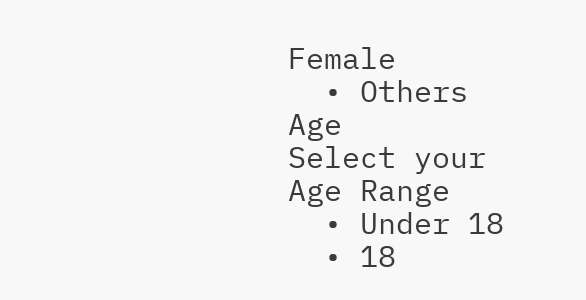Female
  • Others
Age
Select your Age Range
  • Under 18
  • 18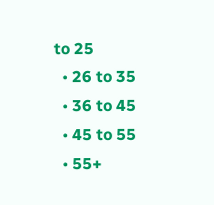to 25
  • 26 to 35
  • 36 to 45
  • 45 to 55
  • 55+